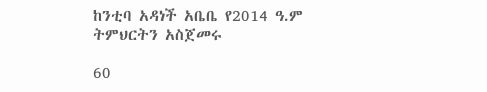ከንቲባ አዳነች አቤቤ የ2014 ዓ.ም ትምህርትን አስጀመሩ

60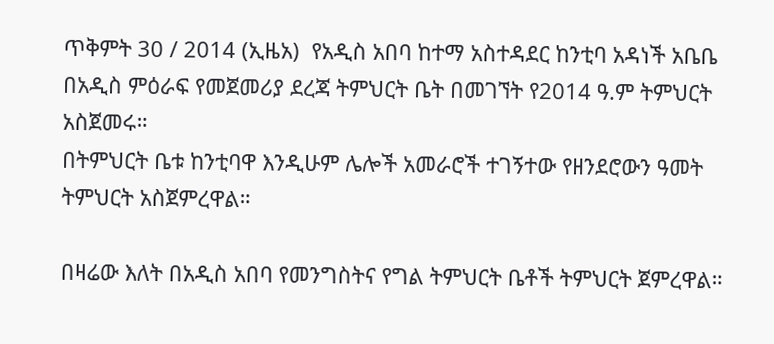ጥቅምት 30 / 2014 (ኢዜአ)  የአዲስ አበባ ከተማ አስተዳደር ከንቲባ አዳነች አቤቤ በአዲስ ምዕራፍ የመጀመሪያ ደረጃ ትምህርት ቤት በመገኘት የ2014 ዓ.ም ትምህርት አስጀመሩ።
በትምህርት ቤቱ ከንቲባዋ እንዲሁም ሌሎች አመራሮች ተገኝተው የዘንደሮውን ዓመት ትምህርት አስጀምረዋል።

በዛሬው እለት በአዲስ አበባ የመንግስትና የግል ትምህርት ቤቶች ትምህርት ጀምረዋል።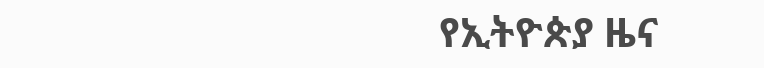የኢትዮጵያ ዜና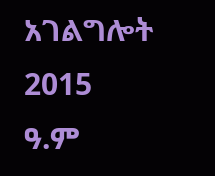አገልግሎት
2015
ዓ.ም